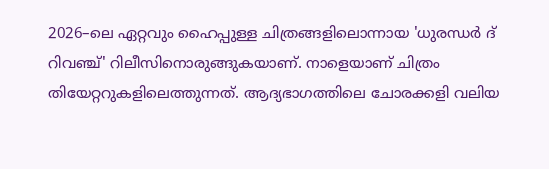2026–ലെ ഏറ്റവും ഹൈപ്പുള്ള ചിത്രങ്ങളിലൊന്നായ 'ധുരന്ധര്‍ ദ് റിവഞ്ച്' റിലീസിനൊരുങ്ങുകയാണ്. നാളെയാണ് ചിത്രം തിയേറ്ററുകളിലെത്തുന്നത്. ആദ്യഭാഗത്തിലെ ചോരക്കളി വലിയ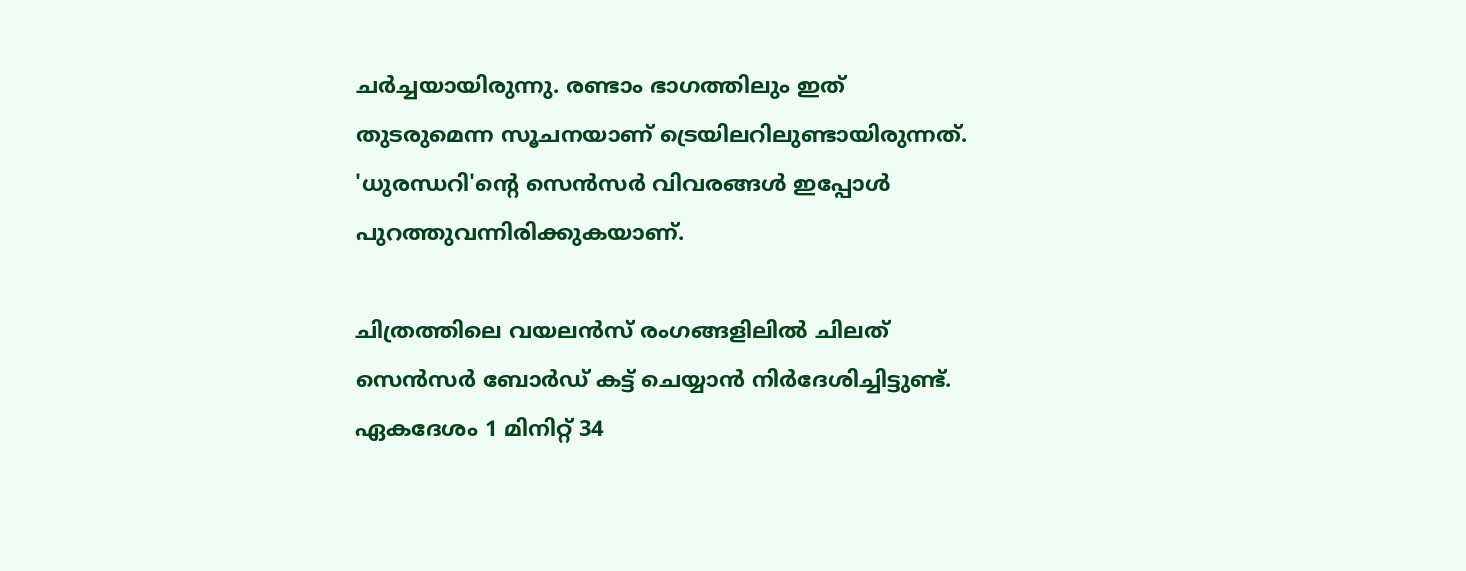ചര്‍ച്ചയായിരുന്നു. രണ്ടാം ഭാഗത്തിലും ഇത് തുടരുമെന്ന സൂചനയാണ് ട്രെയിലറിലുണ്ടായിരുന്നത്. 'ധുരന്ധറി'ന്‍റെ സെന്‍സര്‍ വിവരങ്ങള്‍ ഇപ്പോള്‍ പുറത്തുവന്നിരിക്കുകയാണ്.

ചിത്രത്തിലെ വയലന്‍സ് രംഗങ്ങളിലില്‍ ചിലത് സെന്‍സര്‍ ബോര്‍ഡ് കട്ട് ചെയ്യാന്‍ നിര്‍ദേശിച്ചിട്ടുണ്ട്. ഏകദേശം 1 മിനിറ്റ് 34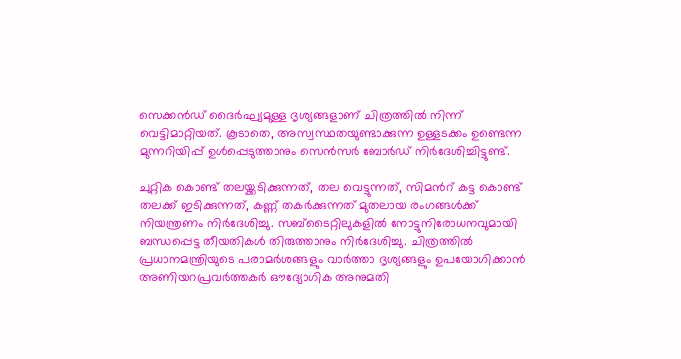സെക്കൻഡ് ദൈർഘ്യമുള്ള ദൃശ്യങ്ങളാണ് ചിത്രത്തിൽ നിന്ന് വെട്ടിമാറ്റിയത്. കൂടാതെ, അസ്വസ്ഥതയുണ്ടാക്കുന്ന ഉള്ളടക്കം ഉണ്ടെന്ന മുന്നറിയിപ്പ് ഉൾപ്പെടുത്താനും സെൻസർ ബോർഡ് നിർദേശിച്ചിട്ടുണ്ട്.

ചുറ്റിക കൊണ്ട് തലയ്ക്കടിക്കുന്നത്, തല വെട്ടുന്നത്, സിമന്‍റ് കട്ട കൊണ്ട് തലക്ക് ഇടിക്കുന്നത്, കണ്ണ് തകര്‍ക്കുന്നത് മുതലായ രംഗങ്ങള്‍ക്ക് നിയന്ത്രണം നിര്‍ദേശിച്ചു. സബ്ടൈറ്റിലുകളിൽ നോട്ടുനിരോധനവുമായി ബന്ധപ്പെട്ട തീയതികൾ തിരുത്താനും നിർദേശിച്ചു. ചിത്രത്തിൽ പ്രധാനമന്ത്രിയുടെ പരാമർശങ്ങളും വാർത്താ ദൃശ്യങ്ങളും ഉപയോഗിക്കാൻ അണിയറപ്രവർത്തകർ ഔദ്യോഗിക അനുമതി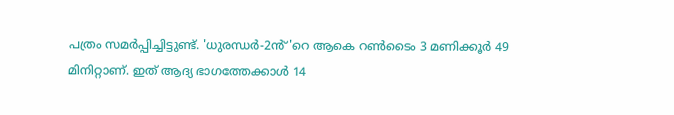പത്രം സമർപ്പിച്ചിട്ടുണ്ട്. 'ധുരന്ധർ-2ൻ്'റെ ആകെ റൺടൈം 3 മണിക്കൂർ 49 മിനിറ്റാണ്. ഇത് ആദ്യ ഭാഗത്തേക്കാൾ 14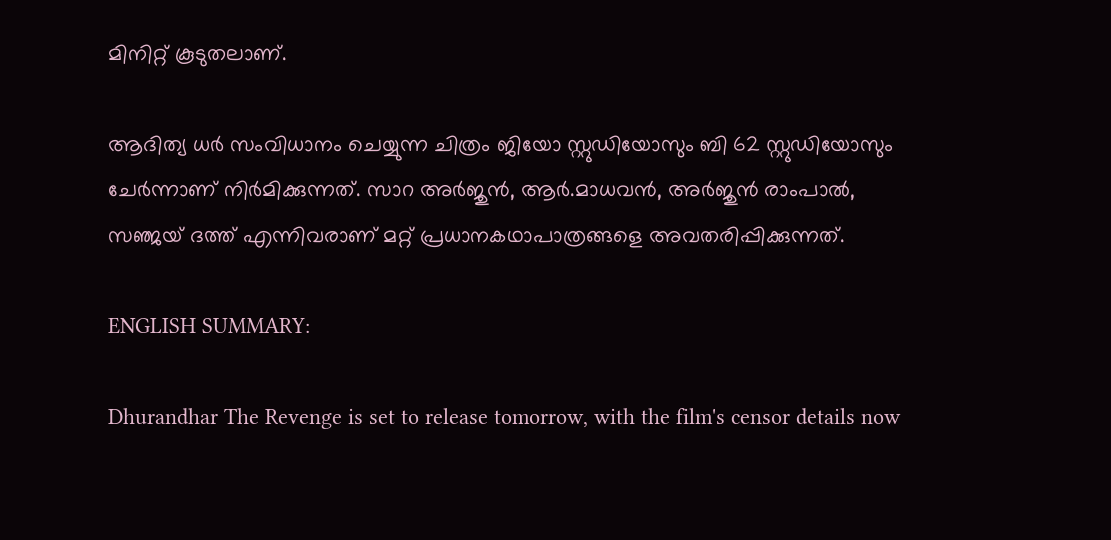മിനിറ്റ് കൂടുതലാണ്.

ആദിത്യ ധർ സംവിധാനം ചെയ്യുന്ന ചിത്രം ജിയോ സ്റ്റുഡിയോസും ബി 62 സ്റ്റുഡിയോസും ചേർന്നാണ് നിർമിക്കുന്നത്. സാറ അര്‍ജുന്‍, ആർ.മാധവൻ, അർജുൻ രാംപാൽ, സഞ്ജയ് ദത്ത് എന്നിവരാണ് മറ്റ് പ്രധാനകഥാപാത്രങ്ങളെ അവതരിപ്പിക്കുന്നത്.

ENGLISH SUMMARY:

Dhurandhar The Revenge is set to release tomorrow, with the film's censor details now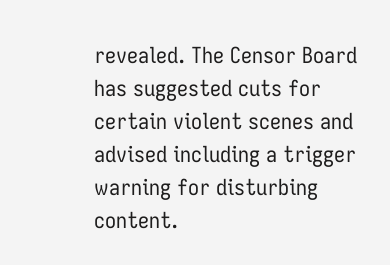revealed. The Censor Board has suggested cuts for certain violent scenes and advised including a trigger warning for disturbing content.